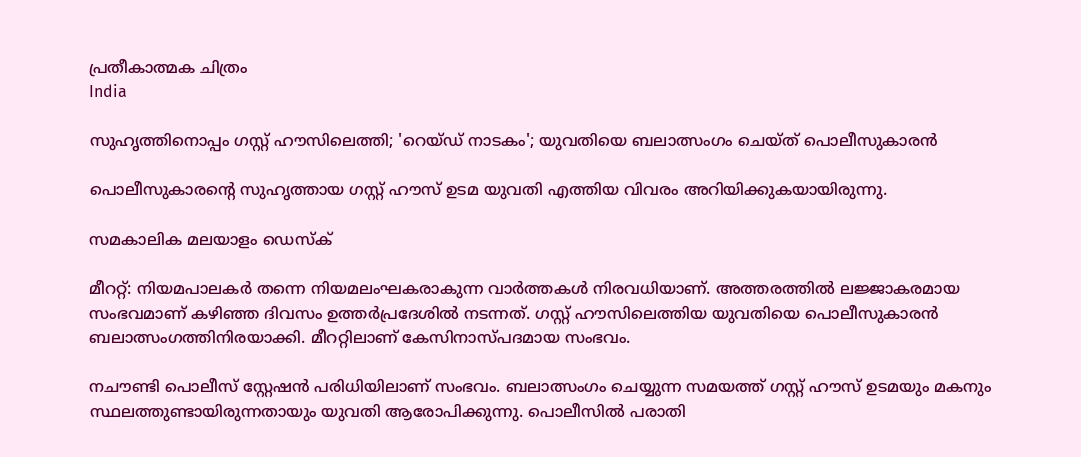പ്രതീകാത്മക ചിത്രം
India

സുഹൃത്തിനൊപ്പം ഗസ്റ്റ് ഹൗസിലെത്തി; 'റെയ്ഡ് നാടകം'; യുവതിയെ ബലാത്സംഗം ചെയ്ത് പൊലീസുകാരന്‍

പൊലീസുകാരന്റെ സുഹൃത്തായ ഗസ്റ്റ് ഹൗസ് ഉടമ യുവതി എത്തിയ വിവരം അറിയിക്കുകയായിരുന്നു.

സമകാലിക മലയാളം ഡെസ്ക്

മീററ്റ്: നിയമപാലകര്‍ തന്നെ നിയമലംഘകരാകുന്ന വാര്‍ത്തകള്‍ നിരവധിയാണ്. അത്തരത്തില്‍ ലജ്ജാകരമായ സംഭവമാണ് കഴിഞ്ഞ ദിവസം ഉത്തര്‍പ്രദേശില്‍ നടന്നത്. ഗസ്റ്റ് ഹൗസിലെത്തിയ യുവതിയെ പൊലീസുകാരന്‍ ബലാത്സംഗത്തിനിരയാക്കി. മീററ്റിലാണ് കേസിനാസ്പദമായ സംഭവം.

നചൗണ്ടി പൊലീസ് സ്റ്റേഷന്‍ പരിധിയിലാണ് സംഭവം. ബലാത്സംഗം ചെയ്യുന്ന സമയത്ത് ഗസ്റ്റ് ഹൗസ് ഉടമയും മകനും സ്ഥലത്തുണ്ടായിരുന്നതായും യുവതി ആരോപിക്കുന്നു. പൊലീസില്‍ പരാതി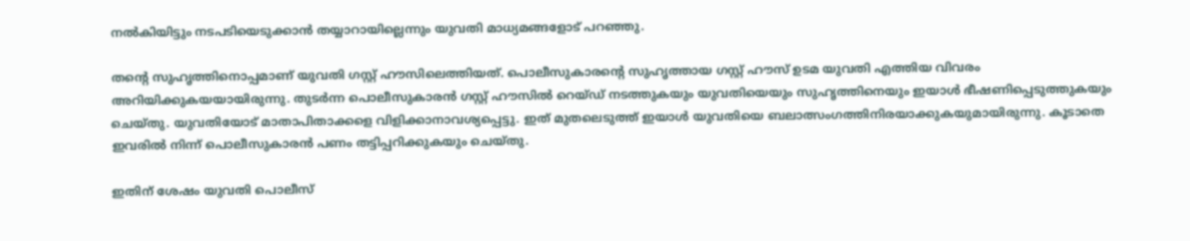നല്‍കിയിട്ടും നടപടിയെടുക്കാന്‍ തയ്യാറായില്ലെന്നും യുവതി മാധ്യമങ്ങളോട് പറഞ്ഞു.

തന്റെ സുഹൃത്തിനൊപ്പമാണ് യുവതി ഗസ്റ്റ് ഹൗസിലെത്തിയത്. പൊലീസുകാരന്റെ സുഹൃത്തായ ഗസ്റ്റ് ഹൗസ് ഉടമ യുവതി എത്തിയ വിവരം അറിയിക്കുകയയായിരുന്നു. തുടര്‍ന്ന പൊലീസുകാരന്‍ ഗസ്റ്റ് ഹൗസില്‍ റെയ്ഡ് നടത്തുകയും യുവതിയെയും സുഹൃത്തിനെയും ഇയാള്‍ ഭീഷണിപ്പെടുത്തുകയും ചെയ്തു. യുവതിയോട് മാതാപിതാക്കളെ വിളിക്കാനാവശ്യപ്പെട്ടു. ഇത് മുതലെടുത്ത് ഇയാള്‍ യുവതിയെ ബലാത്സംഗത്തിനിരയാക്കുകയുമായിരുന്നു. കൂടാതെ ഇവരില്‍ നിന്ന് പൊലീസുകാരന്‍ പണം തട്ടിപ്പറിക്കുകയും ചെയ്തു.

ഇതിന് ശേഷം യുവതി പൊലീസ്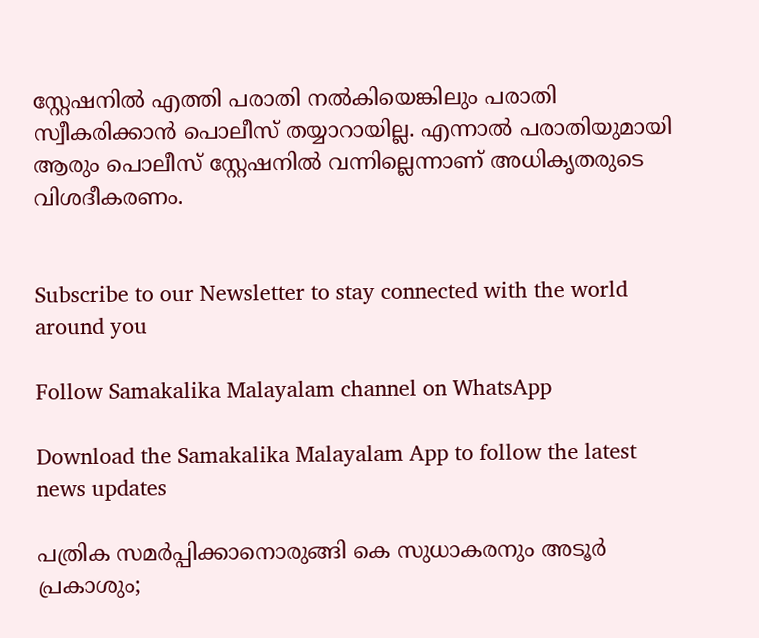സ്റ്റേഷനില്‍ എത്തി പരാതി നല്‍കിയെങ്കിലും പരാതി സ്വീകരിക്കാന്‍ പൊലീസ് തയ്യാറായില്ല. എന്നാല്‍ പരാതിയുമായി ആരും പൊലീസ് സ്റ്റേഷനില്‍ വന്നില്ലെന്നാണ് അധികൃതരുടെ വിശദീകരണം.


Subscribe to our Newsletter to stay connected with the world around you

Follow Samakalika Malayalam channel on WhatsApp

Download the Samakalika Malayalam App to follow the latest news updates

പത്രിക സമര്‍പ്പിക്കാനൊരുങ്ങി കെ സുധാകരനും അടൂര്‍ പ്രകാശും;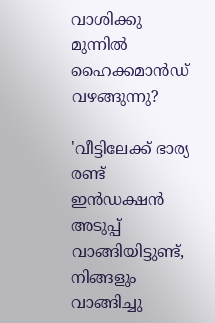വാശിക്കു മുന്നില്‍ ഹൈക്കമാന്‍ഡ് വഴങ്ങുന്നു?

'വീട്ടിലേക്ക് ഭാര്യ രണ്ട് ഇൻഡക്ഷൻ അടുപ്പ് വാങ്ങിയിട്ടുണ്ട്, നിങ്ങളും വാങ്ങിച്ചു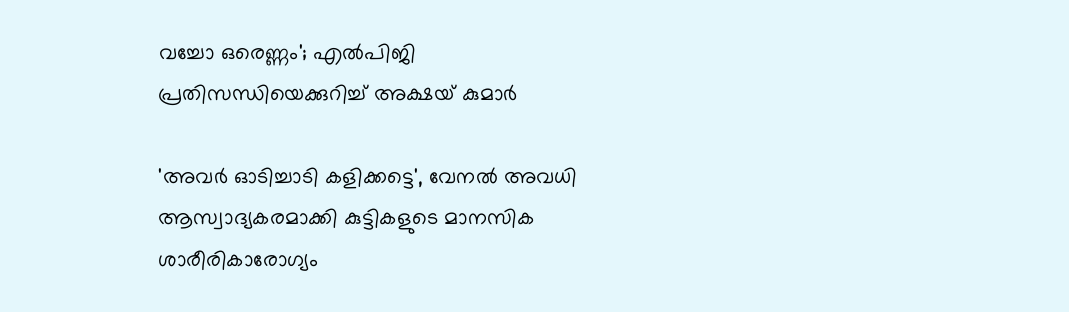വച്ചോ ഒരെണ്ണം'; എൽപിജി പ്രതിസന്ധിയെക്കുറിച്ച് അക്ഷയ് കുമാർ

'അവർ ഓടിച്ചാടി കളിക്കട്ടെ', വേനൽ അവധി ആസ്വാദ്യകരമാക്കി കുട്ടികളുടെ മാനസിക ശാരീരികാരോഗ്യം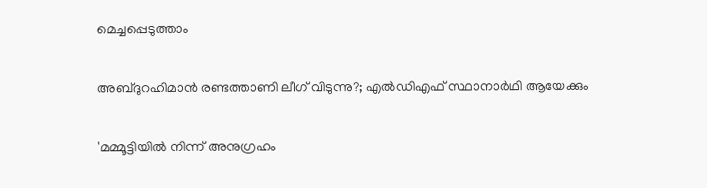മെച്ചപ്പെടുത്താം

അബ്ദുറഹിമാൻ രണ്ടത്താണി ലീഗ് വിടുന്നു?; എൽഡിഎഫ് സ്ഥാനാർഥി ആയേക്കും

'മമ്മൂട്ടിയില്‍ നിന്ന് അനുഗ്രഹം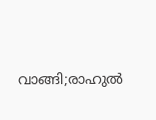വാങ്ങി;രാഹുല്‍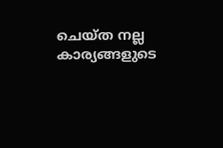ചെയ്ത നല്ല കാര്യങ്ങളുടെ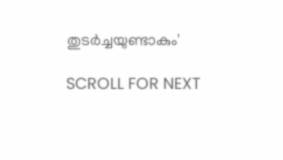തുടര്‍ച്ചയുണ്ടാകും'

SCROLL FOR NEXT